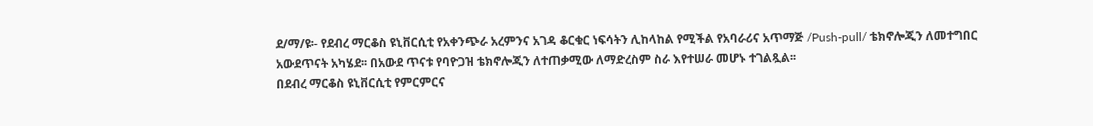ደ/ማ/ዩ፡- የደብረ ማርቆስ ዩኒቨርሲቲ የአቀንጭራ አረምንና አገዳ ቆርቁር ነፍሳትን ሊከላከል የሚችል የአባራሪና አጥማጅ /Push-pull/ ቴክኖሎጂን ለመተግበር አውደጥናት አካሄደ፡፡ በአውደ ጥናቱ የባዮጋዝ ቴክኖሎጂን ለተጠቃሚው ለማድረስም ስራ እየተሠራ መሆኑ ተገልጿል፡፡
በደብረ ማርቆስ ዩኒቨርሲቲ የምርምርና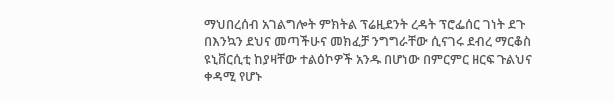ማህበረሰብ አገልግሎት ምክትል ፕሬዚደንት ረዳት ፕሮፌሰር ገነት ደጉ በእንኳን ደህና መጣችሁና መክፈቻ ንግግራቸው ሲናገሩ ደብረ ማርቆስ ዩኒቨርሲቲ ከያዛቸው ተልዕኮዎች አንዱ በሆነው በምርምር ዘርፍ ጉልህና ቀዳሚ የሆኑ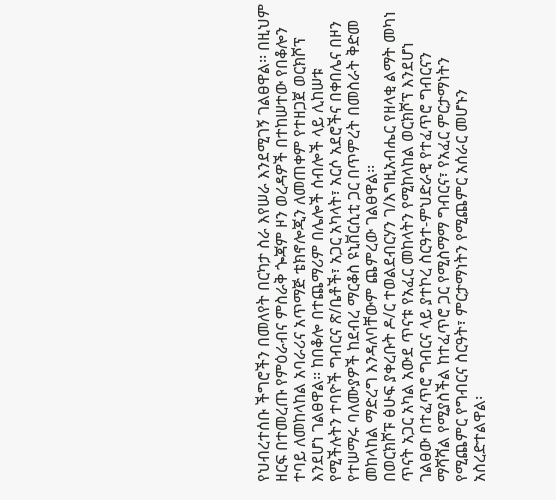የህብረተሰቡ ችግሮችን በመለየት በርካታ ስራ እየሠራ እንደሚገኝ ገልፀዋል፡፡ በዚህም ዘርፍ በተመረጡ የምዕራብና ምስራቅ ጐጃም ዞን ወረዳዎች በተከሠተው የበቆሎን ተባይ ለመከላከል አባራሪና አጥማጅ ቴክኖሎጂን ለመጠቀም የተዘጋጀ ወርክሾፕ እንደሆነ ገልፀዋል፡፡ ከበቆሎ በተጨማሪም በሌሎች ሰብሎች ላይ ሊከሠቱ የሚችሉትን ተባዮች ግብርና ጽ/ቤቶች፣ አጋር አካላት፣ አርሶ አደሮችና በቀበሌና በዞን የተሠማሩ ባለሙያዎች ከደብረ ማርቆስ ዩኒቨርሲቲ ጋር በጥምረት በመስራት ቅድመ መከላከል ማድረግ እንዳለባቸውም ጨምረው ገልፀዋል፡፡
በወርክሾፑ ፅሁፍ ያቀረቡት ዶ/ር ተወልደብርሃን ገ/እግዚአብሔር የዘላቂ ልማት መካነ ጥናት አጋር አካል አውደ ጥናቱ የአፈር መከላትን የሚከላከል ወርክሾፕ እንደሆነ ገልፀው በተፈጥሮ ግብርና ላይ ያተኮረ ስርዓተ-ምህድራዊ የተፈጥሮ ግብርናን ማሻሻል የሚያስችል ከተፈጥሮ ጋር የሚስማማ ግብርና፣ የአፈር ምርታማነትን የሚጨምር የግብርና ስርዓት፣ ምርታማነትን የሚጨምር አሰራር መሆኑን አስረድተልዋል፡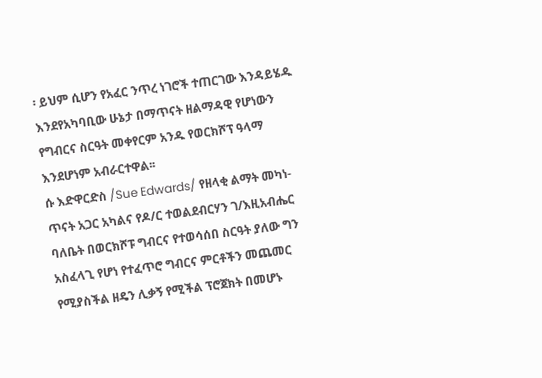፡ ይህም ሲሆን የአፈር ንጥረ ነገሮች ተጠርገው እንዳይሄዱ እንደየአካባቢው ሁኔታ በማጥናት ዘልማዳዊ የሆነውን የግብርና ስርዓት መቀየርም አንዱ የወርክሾፕ ዓላማ እንደሆነም አብራርተዋል፡፡
ሱ እድዋርድስ /Sue Edwards/ የዘላቂ ልማት መካነ-ጥናት አጋር አካልና የዶ/ር ተወልደብርሃን ገ/እዚአብሔር ባለቤት በወርክሾፑ ግብርና የተወሳሰበ ስርዓት ያለው ግን አስፈላጊ የሆነ የተፈጥሮ ግብርና ምርቶችን መጨመር የሚያስችል ዘዴን ሊቃኝ የሚችል ፕሮጀክት በመሆኑ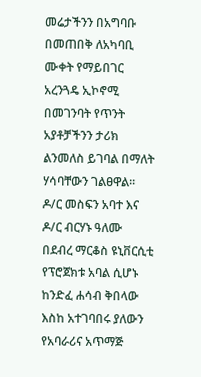መሬታችንን በአግባቡ በመጠበቅ ለአካባቢ ሙቀት የማይበገር አረንጓዴ ኢኮኖሚ በመገንባት የጥንት አያቶቻችንን ታሪክ ልንመለስ ይገባል በማለት ሃሳባቸውን ገልፀዋል፡፡
ዶ/ር መስፍን አባተ እና ዶ/ር ብርሃኑ ዓለሙ በደብረ ማርቆስ ዩኒቨርሲቲ የፕሮጀክቱ አባል ሲሆኑ ከንድፈ ሐሳብ ቅበላው እስከ አተገባበሩ ያለውን የአባራሪና አጥማጅ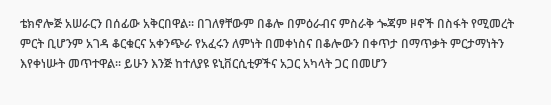ቴክኖሎጅ አሠራርን በሰፊው አቅርበዋል፡፡ በገለፃቸውም በቆሎ በምዕራብና ምስራቅ ጐጃም ዞኖች በስፋት የሚመረት ምርት ቢሆንም አገዳ ቆርቁርና አቀንጭራ የአፈሩን ለምነት በመቀነስና በቆሎውን በቀጥታ በማጥቃት ምርታማነትን እየቀነሡት መጥተዋል፡፡ ይሁን እንጅ ከተለያዩ ዩኒቨርሲቲዎችና አጋር አካላት ጋር በመሆን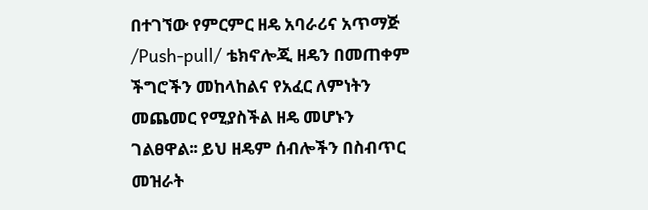በተገኘው የምርምር ዘዴ አባራሪና አጥማጅ /Push-pull/ ቴክኖሎጂ ዘዴን በመጠቀም ችግሮችን መከላከልና የአፈር ለምነትን መጨመር የሚያስችል ዘዴ መሆኑን ገልፀዋል፡፡ ይህ ዘዴም ሰብሎችን በስብጥር መዝራት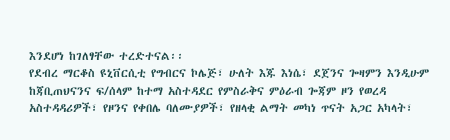እንደሆነ ከገለፃቸው ተረድተናል፡፡
የደብረ ማርቆስ ዩኒቨርሲቲ የግብርና ኮሌጅ፣ ሁለት እጁ እነሴ፣ ደጀንና ጐዛምን እንዲሁም ከጃቢጠህናንና ፍ/ሰላም ከተማ አስተዳደር የምስራቅና ምዕራብ ጐጃም ዞን የወረዳ አስተዳዳሪዎች፣ የዞንና የቀበሌ ባለሙያዎች፣ የዘላቂ ልማት መካነ ጥናት አጋር አካላት፣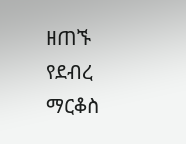ዘጠኙ የደብረ ማርቆስ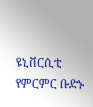ዩኒቨርሲቲ የምርምር ቡድኑ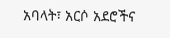አባላት፣ አርሶ አደሮችና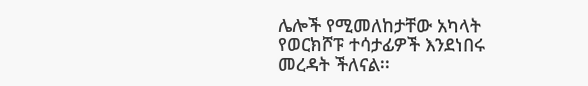ሌሎች የሚመለከታቸው አካላት የወርክሾፑ ተሳታፊዎች እንደነበሩ መረዳት ችለናል፡፡